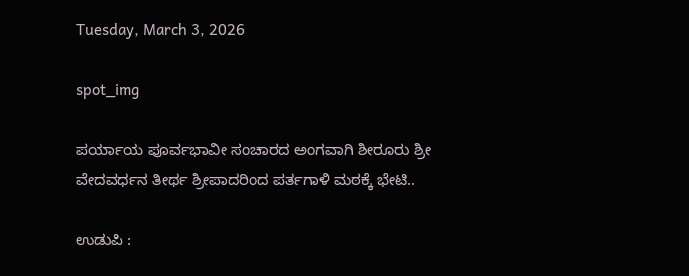Tuesday, March 3, 2026

spot_img

ಪರ್ಯಾಯ ಪೂರ್ವಭಾವೀ ಸಂಚಾರದ ಅಂಗವಾಗಿ ಶೀರೂರು ಶ್ರೀ ವೇದವರ್ಧನ ತೀರ್ಥ ಶ್ರೀಪಾದರಿಂದ ಪರ್ತಗಾಳಿ ಮಠಕ್ಕೆ ಭೇಟಿ..

ಉಡುಪಿ :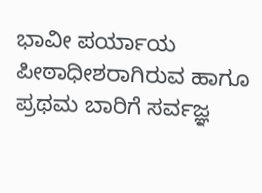ಭಾವೀ ಪರ್ಯಾಯ ಪೀಠಾಧೀಶರಾಗಿರುವ ಹಾಗೂ ಪ್ರಥಮ ಬಾರಿಗೆ ಸರ್ವಜ್ಞ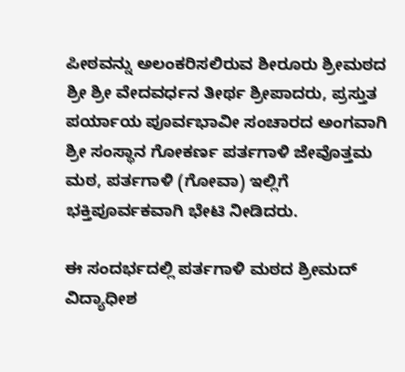ಪೀಠವನ್ನು ಅಲಂಕರಿಸಲಿರುವ ಶೀರೂರು ಶ್ರೀಮಠದ ಶ್ರೀ ಶ್ರೀ ವೇದವರ್ಧನ ತೀರ್ಥ ಶ್ರೀಪಾದರು, ಪ್ರಸ್ತುತ ಪರ್ಯಾಯ ಪೂರ್ವಭಾವೀ ಸಂಚಾರದ ಅಂಗವಾಗಿ ಶ್ರೀ ಸಂಸ್ಥಾನ ಗೋಕರ್ಣ ಪರ್ತಗಾಳಿ ಜೇವೊತ್ತಮ ಮಠ, ಪರ್ತಗಾಳಿ (ಗೋವಾ) ಇಲ್ಲಿಗೆ ಭಕ್ತಿಪೂರ್ವಕವಾಗಿ ಭೇಟಿ ನೀಡಿದರು.

ಈ ಸಂದರ್ಭದಲ್ಲಿ ಪರ್ತಗಾಳಿ ಮಠದ ಶ್ರೀಮದ್ ವಿದ್ಯಾಧೀಶ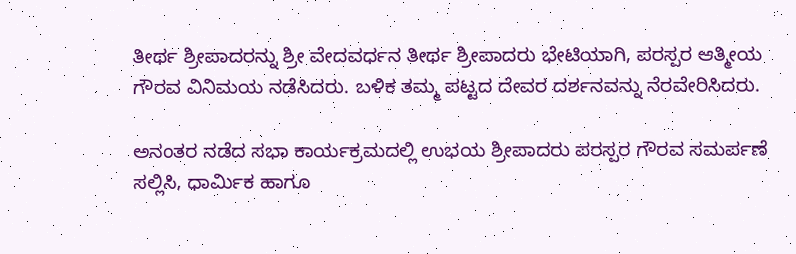ತೀರ್ಥ ಶ್ರೀಪಾದರನ್ನು ಶ್ರೀ ವೇದವರ್ಧನ ತೀರ್ಥ ಶ್ರೀಪಾದರು ಭೇಟಿಯಾಗಿ, ಪರಸ್ಪರ ಆತ್ಮೀಯ ಗೌರವ ವಿನಿಮಯ ನಡೆಸಿದರು. ಬಳಿಕ ತಮ್ಮ ಪಟ್ಟದ ದೇವರ ದರ್ಶನವನ್ನು ನೆರವೇರಿಸಿದರು.

ಅನಂತರ ನಡೆದ ಸಭಾ ಕಾರ್ಯಕ್ರಮದಲ್ಲಿ ಉಭಯ ಶ್ರೀಪಾದರು ಪರಸ್ಪರ ಗೌರವ ಸಮರ್ಪಣೆ ಸಲ್ಲಿಸಿ, ಧಾರ್ಮಿಕ ಹಾಗೂ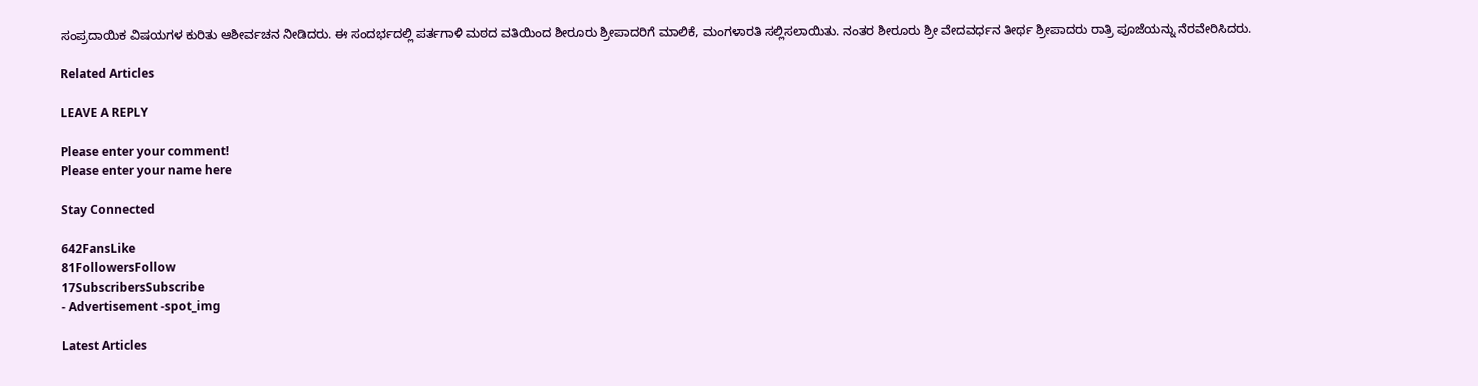ಸಂಪ್ರದಾಯಿಕ ವಿಷಯಗಳ ಕುರಿತು ಆಶೀರ್ವಚನ ನೀಡಿದರು. ಈ ಸಂದರ್ಭದಲ್ಲಿ ಪರ್ತಗಾಳಿ ಮಠದ ವತಿಯಿಂದ ಶೀರೂರು ಶ್ರೀಪಾದರಿಗೆ ಮಾಲಿಕೆ, ಮಂಗಳಾರತಿ ಸಲ್ಲಿಸಲಾಯಿತು. ನಂತರ ಶೀರೂರು ಶ್ರೀ ವೇದವರ್ಧನ ತೀರ್ಥ ಶ್ರೀಪಾದರು ರಾತ್ರಿ ಪೂಜೆಯನ್ನು ನೆರವೇರಿಸಿದರು.

Related Articles

LEAVE A REPLY

Please enter your comment!
Please enter your name here

Stay Connected

642FansLike
81FollowersFollow
17SubscribersSubscribe
- Advertisement -spot_img

Latest Articles